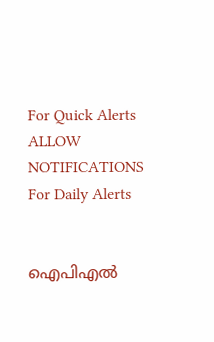For Quick Alerts
ALLOW NOTIFICATIONS
For Daily Alerts


ഐപിഎല്‍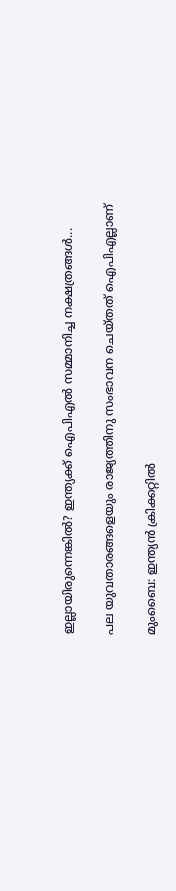ഇല്ലായിരുന്നെങ്കില്‍? ഇന്ത്യക്ക് ഐപിഎല്‍ സമ്മാനിച്ച നക്ഷത്രങ്ങള്‍...

പല യുവതാരങ്ങളെയും രാജ്യത്തിനു സംഭാവന ചെയ്തത് ഐപിഎല്ലാണ്

മുംബൈ: ഇന്ത്യന്‍ ക്രിക്കറ്റില്‍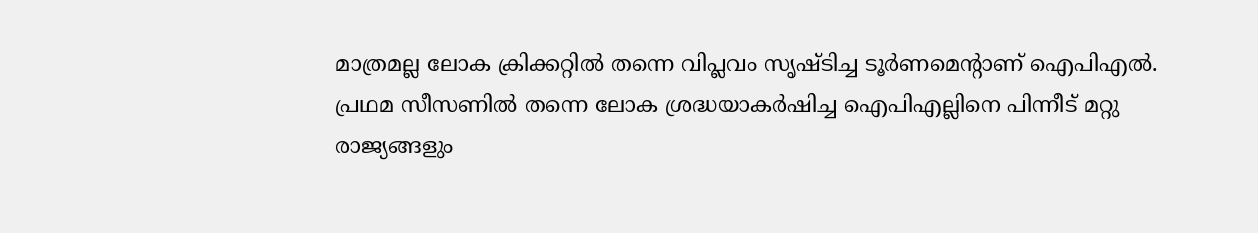മാത്രമല്ല ലോക ക്രിക്കറ്റില്‍ തന്നെ വിപ്ലവം സൃഷ്ടിച്ച ടൂര്‍ണമെന്റാണ് ഐപിഎല്‍. പ്രഥമ സീസണില്‍ തന്നെ ലോക ശ്രദ്ധയാകര്‍ഷിച്ച ഐപിഎല്ലിനെ പിന്നീട് മറ്റു രാജ്യങ്ങളും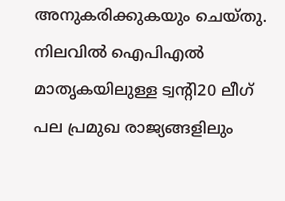അനുകരിക്കുകയും ചെയ്തു. നിലവില്‍ ഐപിഎല്‍ മാതൃകയിലുള്ള ട്വന്റി20 ലീഗ് പല പ്രമുഖ രാജ്യങ്ങളിലും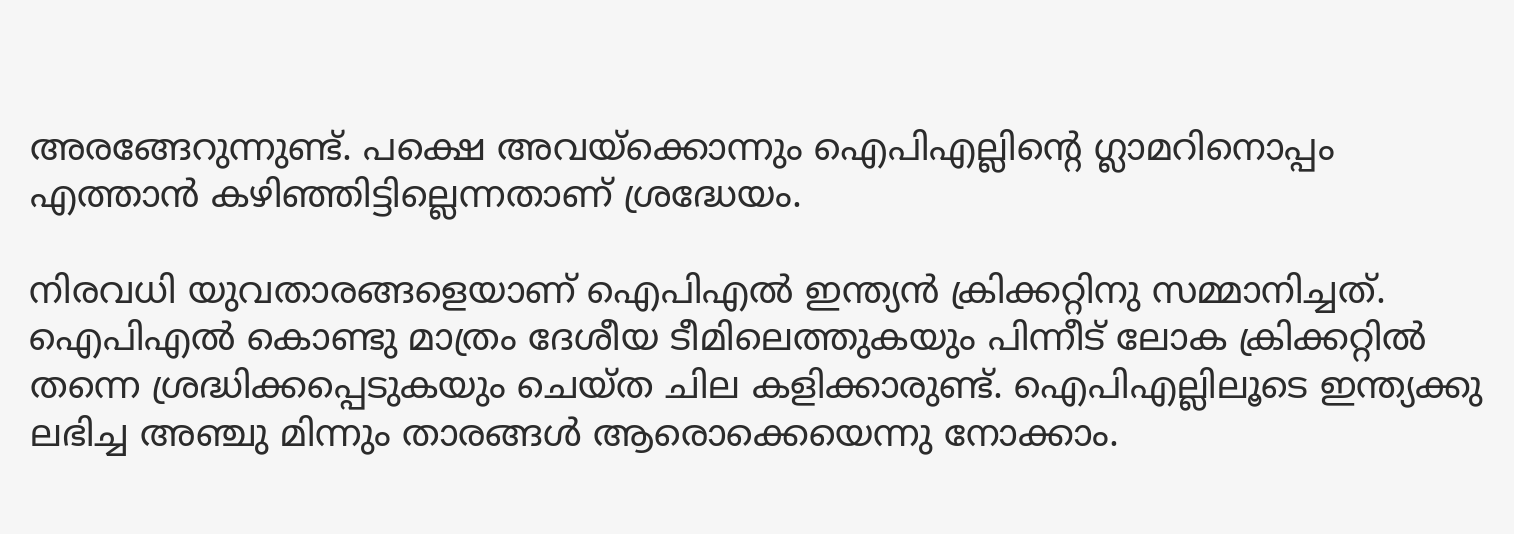അരങ്ങേറുന്നുണ്ട്. പക്ഷെ അവയ്‌ക്കൊന്നും ഐപിഎല്ലിന്റെ ഗ്ലാമറിനൊപ്പം എത്താന്‍ കഴിഞ്ഞിട്ടില്ലെന്നതാണ് ശ്രദ്ധേയം.

നിരവധി യുവതാരങ്ങളെയാണ് ഐപിഎല്‍ ഇന്ത്യന്‍ ക്രിക്കറ്റിനു സമ്മാനിച്ചത്. ഐപിഎല്‍ കൊണ്ടു മാത്രം ദേശീയ ടീമിലെത്തുകയും പിന്നീട് ലോക ക്രിക്കറ്റില്‍ തന്നെ ശ്രദ്ധിക്കപ്പെടുകയും ചെയ്ത ചില കളിക്കാരുണ്ട്. ഐപിഎല്ലിലൂടെ ഇന്ത്യക്കു ലഭിച്ച അഞ്ചു മിന്നും താരങ്ങള്‍ ആരൊക്കെയെന്നു നോക്കാം.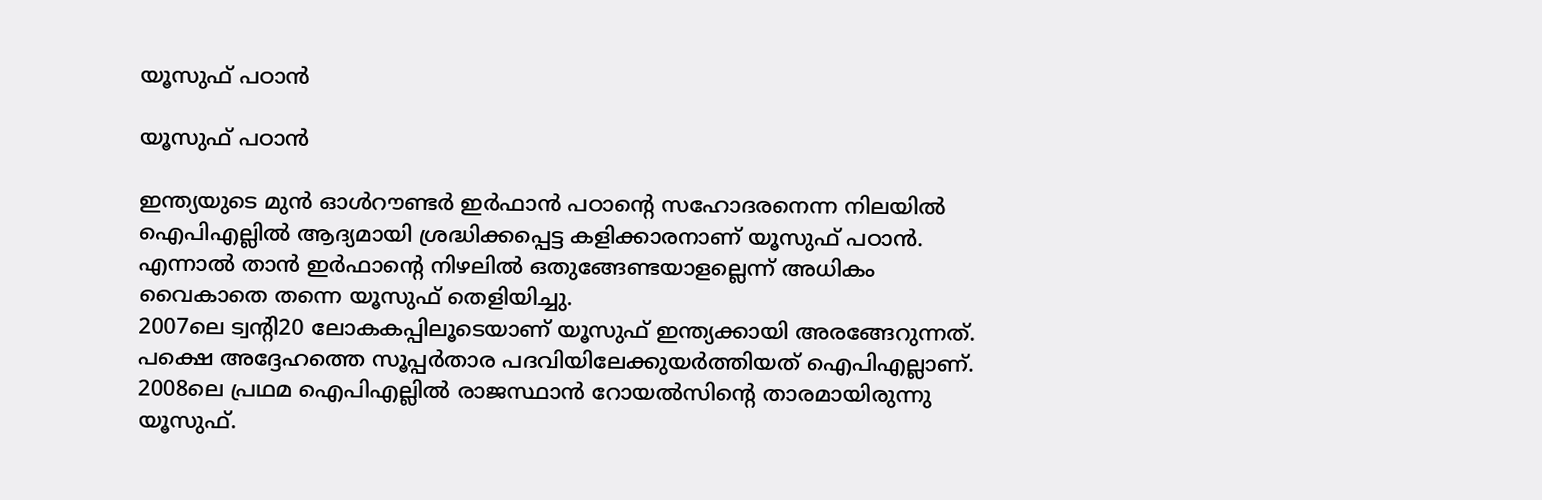യൂസുഫ് പഠാന്‍

യൂസുഫ് പഠാന്‍

ഇന്ത്യയുടെ മുന്‍ ഓള്‍റൗണ്ടര്‍ ഇര്‍ഫാന്‍ പഠാന്റെ സഹോദരനെന്ന നിലയില്‍ ഐപിഎല്ലില്‍ ആദ്യമായി ശ്രദ്ധിക്കപ്പെട്ട കളിക്കാരനാണ് യൂസുഫ് പഠാന്‍. എന്നാല്‍ താന്‍ ഇര്‍ഫാന്റെ നിഴലില്‍ ഒതുങ്ങേണ്ടയാളല്ലെന്ന് അധികം വൈകാതെ തന്നെ യൂസുഫ് തെളിയിച്ചു.
2007ലെ ട്വന്റി20 ലോകകപ്പിലൂടെയാണ് യൂസുഫ് ഇന്ത്യക്കായി അരങ്ങേറുന്നത്. പക്ഷെ അദ്ദേഹത്തെ സൂപ്പര്‍താര പദവിയിലേക്കുയര്‍ത്തിയത് ഐപിഎല്ലാണ്. 2008ലെ പ്രഥമ ഐപിഎല്ലില്‍ രാജസ്ഥാന്‍ റോയല്‍സിന്റെ താരമായിരുന്നു യൂസുഫ്.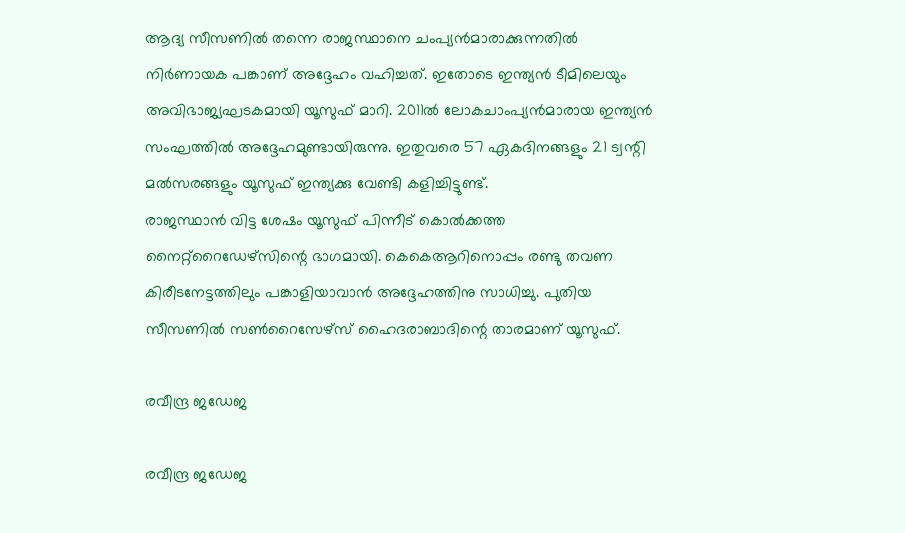ആദ്യ സീസണില്‍ തന്നെ രാജസ്ഥാനെ ചംപ്യന്‍മാരാക്കുന്നതില്‍ നിര്‍ണായക പങ്കാണ് അദ്ദേഹം വഹിച്ചത്. ഇതോടെ ഇന്ത്യന്‍ ടീമിലെയും അവിഭാജ്യഘടകമായി യൂസുഫ് മാറി. 2011ല്‍ ലോകചാംപ്യന്‍മാരായ ഇന്ത്യന്‍ സംഘത്തില്‍ അദ്ദേഹമുണ്ടായിരുന്നു. ഇതുവരെ 57 ഏകദിനങ്ങളും 21 ട്വന്റി മല്‍സരങ്ങളും യൂസുഫ് ഇന്ത്യക്കു വേണ്ടി കളിച്ചിട്ടുണ്ട്.
രാജസ്ഥാന്‍ വിട്ട ശേഷം യൂസുഫ് പിന്നീട് കൊല്‍ക്കത്ത നൈറ്റ്‌റൈഡേഴ്‌സിന്റെ ഭാഗമായി. കെകെആറിനൊപ്പം രണ്ടു തവണ കിരീടനേട്ടത്തിലും പങ്കാളിയാവാന്‍ അദ്ദേഹത്തിനു സാധിച്ചു. പുതിയ സീസണില്‍ സണ്‍റൈസേഴ്‌സ് ഹൈദരാബാദിന്റെ താരമാണ് യൂസുഫ്.

രവീന്ദ്ര ജഡേജ

രവീന്ദ്ര ജഡേജ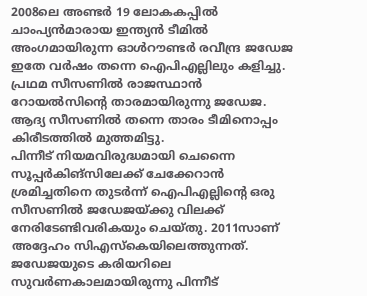2008ലെ അണ്ടര്‍ 19 ലോകകപ്പില്‍ ചാംപ്യന്‍മാരായ ഇന്ത്യന്‍ ടീമില്‍ അംഗമായിരുന്ന ഓള്‍റൗണ്ടര്‍ രവീന്ദ്ര ജഡേജ ഇതേ വര്‍ഷം തന്നെ ഐപിഎല്ലിലും കളിച്ചു. പ്രഥമ സീസണില്‍ രാജസ്ഥാന്‍ റോയല്‍സിന്റെ താരമായിരുന്നു ജഡേജ. ആദ്യ സീസണില്‍ തന്നെ താരം ടീമിനൊപ്പം കിരീടത്തില്‍ മുത്തമിട്ടു.
പിന്നീട് നിയമവിരുദ്ധമായി ചെന്നൈ സൂപ്പര്‍കിങ്‌സിലേക്ക് ചേക്കേറാന്‍ ശ്രമിച്ചതിനെ തുടര്‍ന്ന് ഐപിഎല്ലിന്റെ ഒരു സീസണില്‍ ജഡേജയ്ക്കു വിലക്ക് നേരിടേണ്ടിവരികയും ചെയ്തു. 2011സാണ് അദ്ദേഹം സിഎസ്‌കെയിലെത്തുന്നത്. ജഡേജയുടെ കരിയറിലെ സുവര്‍ണകാലമായിരുന്നു പിന്നീട്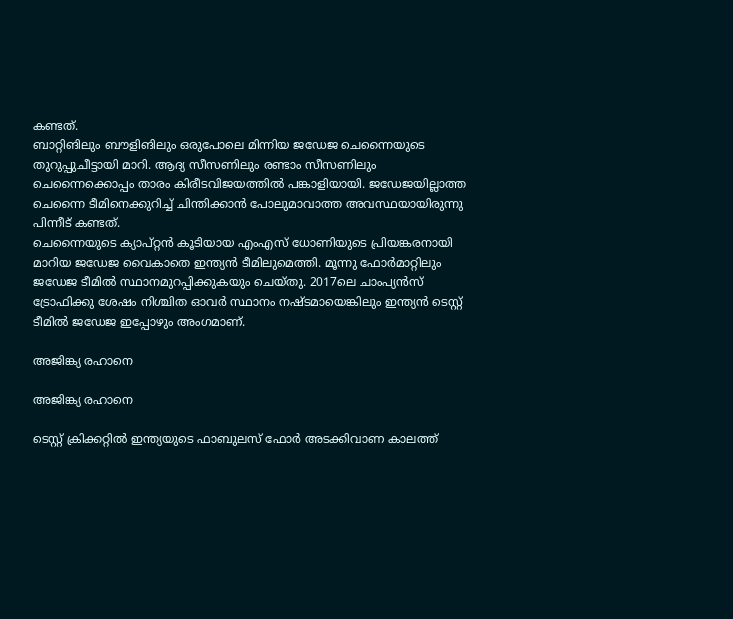കണ്ടത്.
ബാറ്റിങിലും ബൗളിങിലും ഒരുപോലെ മിന്നിയ ജഡേജ ചെന്നൈയുടെ തുറുപ്പുചീട്ടായി മാറി. ആദ്യ സീസണിലും രണ്ടാം സീസണിലും ചെന്നൈക്കൊപ്പം താരം കിരീടവിജയത്തില്‍ പങ്കാളിയായി. ജഡേജയില്ലാത്ത ചെന്നൈ ടീമിനെക്കുറിച്ച് ചിന്തിക്കാന്‍ പോലുമാവാത്ത അവസ്ഥയായിരുന്നു പിന്നീട് കണ്ടത്.
ചെന്നൈയുടെ ക്യാപ്റ്റന്‍ കൂടിയായ എംഎസ് ധോണിയുടെ പ്രിയങ്കരനായി മാറിയ ജഡേജ വൈകാതെ ഇന്ത്യന്‍ ടീമിലുമെത്തി. മൂന്നു ഫോര്‍മാറ്റിലും ജഡേജ ടീമില്‍ സ്ഥാനമുറപ്പിക്കുകയും ചെയ്തു. 2017ലെ ചാംപ്യന്‍സ് ട്രോഫിക്കു ശേഷം നിശ്ചിത ഓവര്‍ സ്ഥാനം നഷ്ടമായെങ്കിലും ഇന്ത്യന്‍ ടെസ്റ്റ് ടീമില്‍ ജഡേജ ഇപ്പോഴും അംഗമാണ്.

അജിങ്ക്യ രഹാനെ

അജിങ്ക്യ രഹാനെ

ടെസ്റ്റ് ക്രിക്കറ്റില്‍ ഇന്ത്യയുടെ ഫാബുലസ് ഫോര്‍ അടക്കിവാണ കാലത്ത്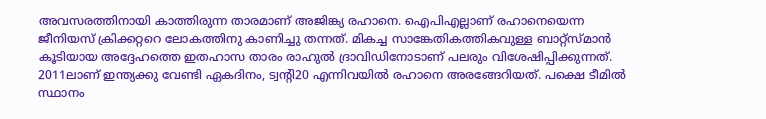അവസരത്തിനായി കാത്തിരുന്ന താരമാണ് അജിങ്ക്യ രഹാനെ. ഐപിഎല്ലാണ് രഹാനെയെന്ന ജീനിയസ് ക്രിക്കറ്ററെ ലോകത്തിനു കാണിച്ചു തന്നത്. മികച്ച സാങ്കേതികത്തികവുള്ള ബാറ്റ്‌സ്മാന്‍ കൂടിയായ അദ്ദേഹത്തെ ഇതഹാസ താരം രാഹുല്‍ ദ്രാവിഡിനോടാണ് പലരും വിശേഷിപ്പിക്കുന്നത്.
2011ലാണ് ഇന്ത്യക്കു വേണ്ടി ഏകദിനം, ട്വന്റി20 എന്നിവയില്‍ രഹാനെ അരങ്ങേറിയത്. പക്ഷെ ടീമില്‍ സ്ഥാനം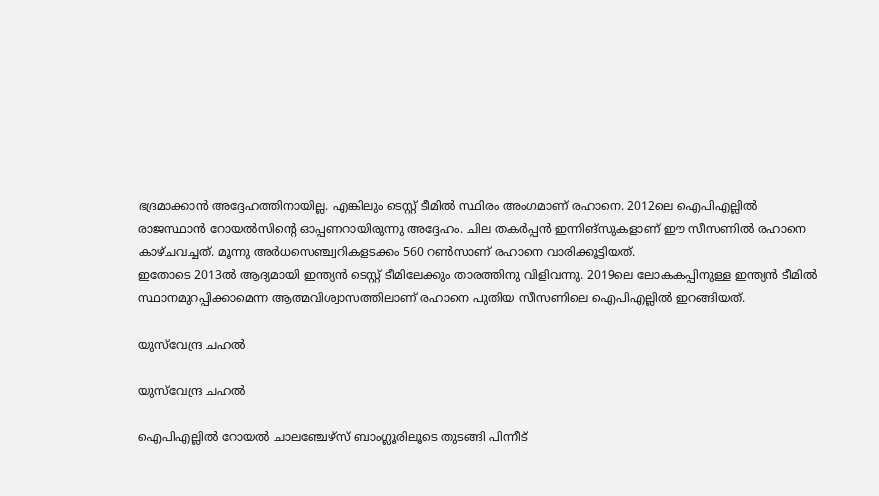ഭദ്രമാക്കാന്‍ അദ്ദേഹത്തിനായില്ല. എങ്കിലും ടെസ്റ്റ് ടീമില്‍ സ്ഥിരം അംഗമാണ് രഹാനെ. 2012ലെ ഐപിഎല്ലില്‍ രാജസ്ഥാന്‍ റോയല്‍സിന്റെ ഓപ്പണറായിരുന്നു അദ്ദേഹം. ചില തകര്‍പ്പന്‍ ഇന്നിങ്‌സുകളാണ് ഈ സീസണില്‍ രഹാനെ കാഴ്ചവച്ചത്. മൂന്നു അര്‍ധസെഞ്ച്വറികളടക്കം 560 റണ്‍സാണ് രഹാനെ വാരിക്കൂട്ടിയത്.
ഇതോടെ 2013ല്‍ ആദ്യമായി ഇന്ത്യന്‍ ടെസ്റ്റ് ടീമിലേക്കും താരത്തിനു വിളിവന്നു. 2019ലെ ലോകകപ്പിനുള്ള ഇന്ത്യന്‍ ടീമില്‍ സ്ഥാനമുറപ്പിക്കാമെന്ന ആത്മവിശ്വാസത്തിലാണ് രഹാനെ പുതിയ സീസണിലെ ഐപിഎല്ലില്‍ ഇറങ്ങിയത്.

യുസ്‌വേന്ദ്ര ചഹല്‍

യുസ്‌വേന്ദ്ര ചഹല്‍

ഐപിഎല്ലില്‍ റോയല്‍ ചാലഞ്ചേഴ്‌സ് ബാംഗ്ലൂരിലൂടെ തുടങ്ങി പിന്നീട്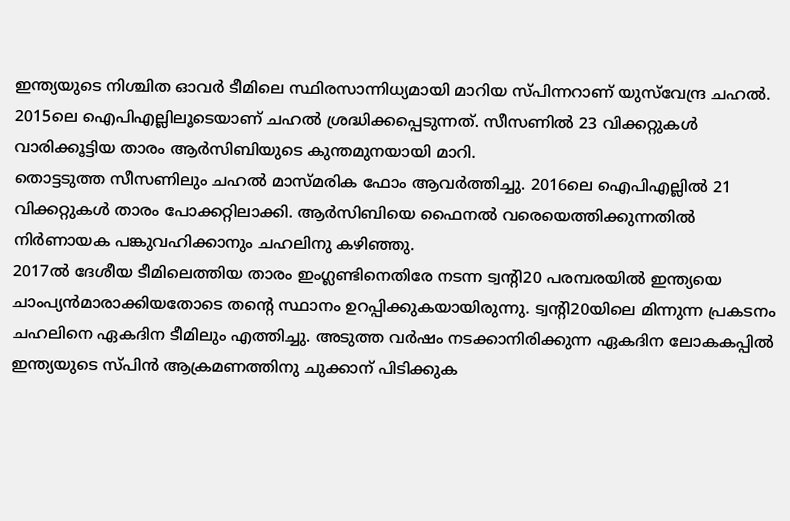ഇന്ത്യയുടെ നിശ്ചിത ഓവര്‍ ടീമിലെ സ്ഥിരസാന്നിധ്യമായി മാറിയ സ്പിന്നറാണ് യുസ്‌വേന്ദ്ര ചഹല്‍. 2015ലെ ഐപിഎല്ലിലൂടെയാണ് ചഹല്‍ ശ്രദ്ധിക്കപ്പെടുന്നത്. സീസണില്‍ 23 വിക്കറ്റുകള്‍ വാരിക്കൂട്ടിയ താരം ആര്‍സിബിയുടെ കുന്തമുനയായി മാറി.
തൊട്ടടുത്ത സീസണിലും ചഹല്‍ മാസ്മരിക ഫോം ആവര്‍ത്തിച്ചു. 2016ലെ ഐപിഎല്ലില്‍ 21 വിക്കറ്റുകള്‍ താരം പോക്കറ്റിലാക്കി. ആര്‍സിബിയെ ഫൈനല്‍ വരെയെത്തിക്കുന്നതില്‍ നിര്‍ണായക പങ്കുവഹിക്കാനും ചഹലിനു കഴിഞ്ഞു.
2017ല്‍ ദേശീയ ടീമിലെത്തിയ താരം ഇംഗ്ലണ്ടിനെതിരേ നടന്ന ട്വന്റി20 പരമ്പരയില്‍ ഇന്ത്യയെ ചാംപ്യന്‍മാരാക്കിയതോടെ തന്റെ സ്ഥാനം ഉറപ്പിക്കുകയായിരുന്നു. ട്വന്റി20യിലെ മിന്നുന്ന പ്രകടനം ചഹലിനെ ഏകദിന ടീമിലും എത്തിച്ചു. അടുത്ത വര്‍ഷം നടക്കാനിരിക്കുന്ന ഏകദിന ലോകകപ്പില്‍ ഇന്ത്യയുടെ സ്പിന്‍ ആക്രമണത്തിനു ചുക്കാന് പിടിക്കുക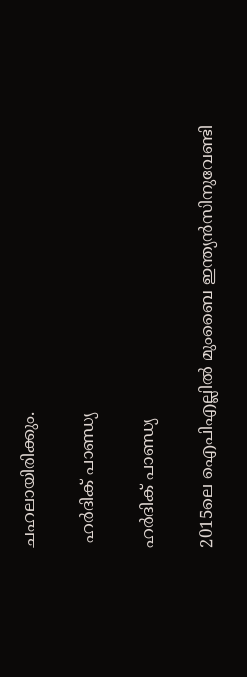ചഹലായിരിക്കും.

 ഹര്‍ദിക് പാണ്ഡ്യ

ഹര്‍ദിക് പാണ്ഡ്യ

2015ലെ ഐപിഎല്ലില്‍ മുംബൈ ഇന്ത്യന്‍സിനുവേണ്ടി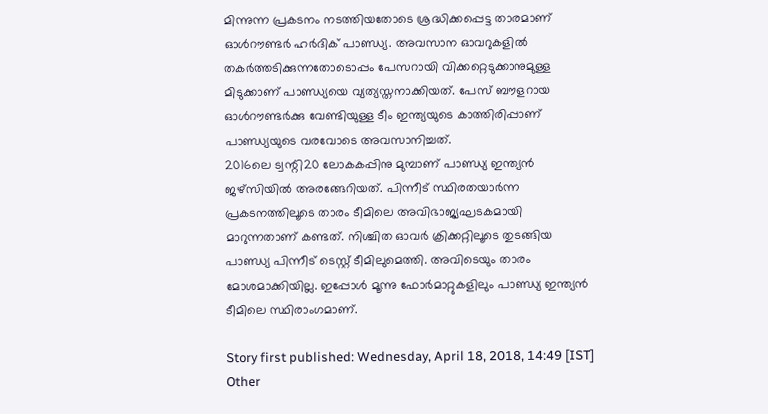മിന്നുന്ന പ്രകടനം നടത്തിയതോടെ ശ്രദ്ധിക്കപ്പെട്ട താരമാണ് ഓള്‍റൗണ്ടര്‍ ഹര്‍ദിക് പാണ്ഡ്യ. അവസാന ഓവറുകളില്‍ തകര്‍ത്തടിക്കുന്നതോടൊപ്പം പേസറായി വിക്കറ്റെടുക്കാനുമുള്ള മിടുക്കാണ് പാണ്ഡ്യയെ വ്യത്യസ്തനാക്കിയത്. പേസ് ബൗളറായ ഓള്‍റൗണ്ടര്‍ക്കു വേണ്ടിയുള്ള ടീം ഇന്ത്യയുടെ കാത്തിരിപ്പാണ് പാണ്ഡ്യയുടെ വരവോടെ അവസാനിച്ചത്.
2016ലെ ട്വന്റി20 ലോകകപ്പിനു മുമ്പാണ് പാണ്ഡ്യ ഇന്ത്യന്‍ ജഴ്‌സിയില്‍ അരങ്ങേറിയത്. പിന്നീട് സ്ഥിരതയാര്‍ന്ന പ്രകടനത്തിലൂടെ താരം ടീമിലെ അവിഭാജ്യഘടകമായി മാറുന്നതാണ് കണ്ടത്. നിശ്ചിത ഓവര്‍ ക്രിക്കറ്റിലൂടെ തുടങ്ങിയ പാണ്ഡ്യ പിന്നീട് ടെസ്റ്റ് ടീമിലുമെത്തി. അവിടെയും താരം മോശമാക്കിയില്ല. ഇപ്പോള്‍ മൂന്നു ഫോര്‍മാറ്റുകളിലും പാണ്ഡ്യ ഇന്ത്യന്‍ ടീമിലെ സ്ഥിരാംഗമാണ്.

Story first published: Wednesday, April 18, 2018, 14:49 [IST]
Other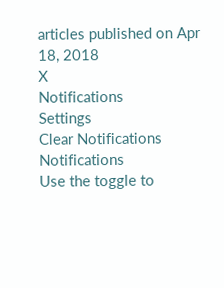articles published on Apr 18, 2018
X
Notifications
Settings
Clear Notifications
Notifications
Use the toggle to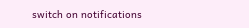switch on notifications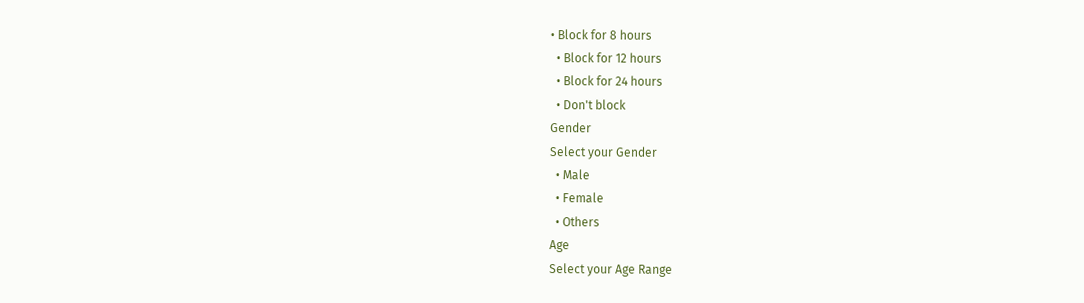• Block for 8 hours
  • Block for 12 hours
  • Block for 24 hours
  • Don't block
Gender
Select your Gender
  • Male
  • Female
  • Others
Age
Select your Age Range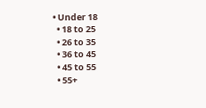• Under 18
  • 18 to 25
  • 26 to 35
  • 36 to 45
  • 45 to 55
  • 55+